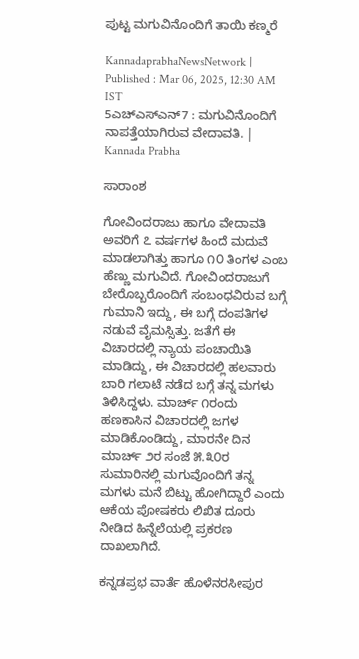ಪುಟ್ಟ ಮಗುವಿನೊಂದಿಗೆ ತಾಯಿ ಕಣ್ಮರೆ

KannadaprabhaNewsNetwork |
Published : Mar 06, 2025, 12:30 AM IST
5ಎಚ್ಎಸ್ಎನ್7 : ಮಗುವಿನೊಂದಿಗೆ ನಾಪತ್ತೆಯಾಗಿರುವ ವೇದಾವತಿ. | Kannada Prabha

ಸಾರಾಂಶ

ಗೋವಿಂದರಾಜು ಹಾಗೂ ವೇದಾವತಿ ಅವರಿಗೆ ೭ ವರ್ಷಗಳ ಹಿಂದೆ ಮದುವೆ ಮಾಡಲಾಗಿತ್ತು ಹಾಗೂ ೧೦ ತಿಂಗಳ ಎಂಬ ಹೆಣ್ಣು ಮಗುವಿದೆ. ಗೋವಿಂದರಾಜುಗೆ ಬೇರೊಬ್ಬರೊಂದಿಗೆ ಸಂಬಂಧವಿರುವ ಬಗ್ಗೆ ಗುಮಾನಿ ಇದ್ದು, ಈ ಬಗ್ಗೆ ದಂಪತಿಗಳ ನಡುವೆ ವೈಮಸ್ಸಿತ್ತು. ಜತೆಗೆ ಈ ವಿಚಾರದಲ್ಲಿ ನ್ಯಾಯ ಪಂಚಾಯಿತಿ ಮಾಡಿದ್ದು, ಈ ವಿಚಾರದಲ್ಲಿ ಹಲವಾರು ಬಾರಿ ಗಲಾಟೆ ನಡೆದ ಬಗ್ಗೆ ತನ್ನ ಮಗಳು ತಿಳಿಸಿದ್ದಳು. ಮಾರ್ಚ್ ೧ರಂದು ಹಣಕಾಸಿನ ವಿಚಾರದಲ್ಲಿ ಜಗಳ ಮಾಡಿಕೊಂಡಿದ್ದು, ಮಾರನೇ ದಿನ ಮಾರ್ಚ್ ೨ರ ಸಂಜೆ ೫.೩೦ರ ಸುಮಾರಿನಲ್ಲಿ ಮಗುವೊಂದಿಗೆ ತನ್ನ ಮಗಳು ಮನೆ ಬಿಟ್ಟು ಹೋಗಿದ್ದಾರೆ ಎಂದು ಆಕೆಯ ಪೋಷಕರು ಲಿಖಿತ ದೂರು ನೀಡಿದ ಹಿನ್ನೆಲೆಯಲ್ಲಿ ಪ್ರಕರಣ ದಾಖಲಾಗಿದೆ.

ಕನ್ನಡಪ್ರಭ ವಾರ್ತೆ ಹೊಳೆನರಸೀಪುರ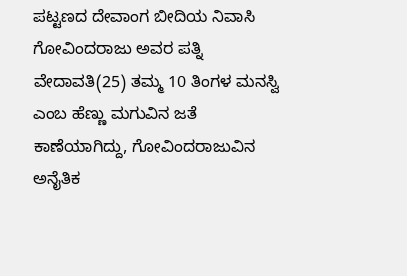ಪಟ್ಟಣದ ದೇವಾಂಗ ಬೀದಿಯ ನಿವಾಸಿ ಗೋವಿಂದರಾಜು ಅವರ ಪತ್ನಿ ವೇದಾವತಿ(25) ತಮ್ಮ 10 ತಿಂಗಳ ಮನಸ್ವಿ ಎಂಬ ಹೆಣ್ಣು ಮಗುವಿನ ಜತೆ ಕಾಣೆಯಾಗಿದ್ದು, ಗೋವಿಂದರಾಜುವಿನ ಅನೈತಿಕ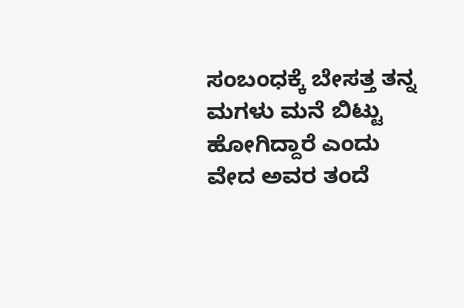ಸಂಬಂಧಕ್ಕೆ ಬೇಸತ್ತ ತನ್ನ ಮಗಳು ಮನೆ ಬಿಟ್ಟು ಹೋಗಿದ್ದಾರೆ ಎಂದು ವೇದ ಅವರ ತಂದೆ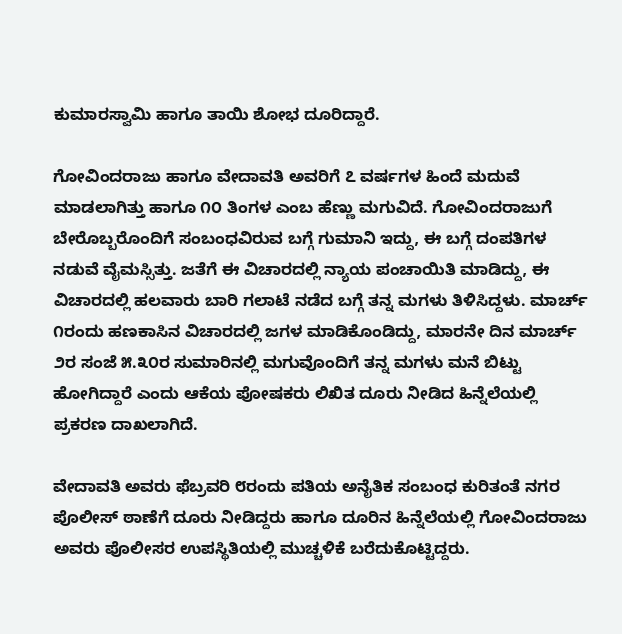ಕುಮಾರಸ್ವಾಮಿ ಹಾಗೂ ತಾಯಿ ಶೋಭ ದೂರಿದ್ದಾರೆ.

ಗೋವಿಂದರಾಜು ಹಾಗೂ ವೇದಾವತಿ ಅವರಿಗೆ ೭ ವರ್ಷಗಳ ಹಿಂದೆ ಮದುವೆ ಮಾಡಲಾಗಿತ್ತು ಹಾಗೂ ೧೦ ತಿಂಗಳ ಎಂಬ ಹೆಣ್ಣು ಮಗುವಿದೆ. ಗೋವಿಂದರಾಜುಗೆ ಬೇರೊಬ್ಬರೊಂದಿಗೆ ಸಂಬಂಧವಿರುವ ಬಗ್ಗೆ ಗುಮಾನಿ ಇದ್ದು, ಈ ಬಗ್ಗೆ ದಂಪತಿಗಳ ನಡುವೆ ವೈಮಸ್ಸಿತ್ತು. ಜತೆಗೆ ಈ ವಿಚಾರದಲ್ಲಿ ನ್ಯಾಯ ಪಂಚಾಯಿತಿ ಮಾಡಿದ್ದು, ಈ ವಿಚಾರದಲ್ಲಿ ಹಲವಾರು ಬಾರಿ ಗಲಾಟೆ ನಡೆದ ಬಗ್ಗೆ ತನ್ನ ಮಗಳು ತಿಳಿಸಿದ್ದಳು. ಮಾರ್ಚ್ ೧ರಂದು ಹಣಕಾಸಿನ ವಿಚಾರದಲ್ಲಿ ಜಗಳ ಮಾಡಿಕೊಂಡಿದ್ದು, ಮಾರನೇ ದಿನ ಮಾರ್ಚ್ ೨ರ ಸಂಜೆ ೫.೩೦ರ ಸುಮಾರಿನಲ್ಲಿ ಮಗುವೊಂದಿಗೆ ತನ್ನ ಮಗಳು ಮನೆ ಬಿಟ್ಟು ಹೋಗಿದ್ದಾರೆ ಎಂದು ಆಕೆಯ ಪೋಷಕರು ಲಿಖಿತ ದೂರು ನೀಡಿದ ಹಿನ್ನೆಲೆಯಲ್ಲಿ ಪ್ರಕರಣ ದಾಖಲಾಗಿದೆ.

ವೇದಾವತಿ ಅವರು ಫೆಬ್ರವರಿ ೮ರಂದು ಪತಿಯ ಅನೈತಿಕ ಸಂಬಂಧ ಕುರಿತಂತೆ ನಗರ ಪೊಲೀಸ್ ಠಾಣೆಗೆ ದೂರು ನೀಡಿದ್ದರು ಹಾಗೂ ದೂರಿನ ಹಿನ್ನೆಲೆಯಲ್ಲಿ ಗೋವಿಂದರಾಜು ಅವರು ಪೊಲೀಸರ ಉಪಸ್ಥಿತಿಯಲ್ಲಿ ಮುಚ್ಚಳಿಕೆ ಬರೆದುಕೊಟ್ಟಿದ್ದರು.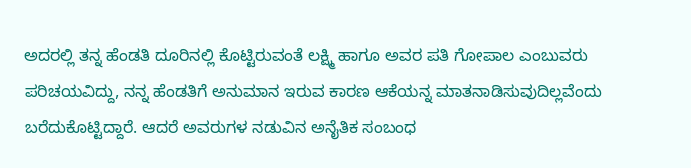ಅದರಲ್ಲಿ ತನ್ನ ಹೆಂಡತಿ ದೂರಿನಲ್ಲಿ ಕೊಟ್ಟಿರುವಂತೆ ಲಕ್ಷ್ಮಿ ಹಾಗೂ ಅವರ ಪತಿ ಗೋಪಾಲ ಎಂಬುವರು ಪರಿಚಯವಿದ್ದು, ನನ್ನ ಹೆಂಡತಿಗೆ ಅನುಮಾನ ಇರುವ ಕಾರಣ ಆಕೆಯನ್ನ ಮಾತನಾಡಿಸುವುದಿಲ್ಲವೆಂದು ಬರೆದುಕೊಟ್ಟಿದ್ದಾರೆ. ಆದರೆ ಅವರುಗಳ ನಡುವಿನ ಅನೈತಿಕ ಸಂಬಂಧ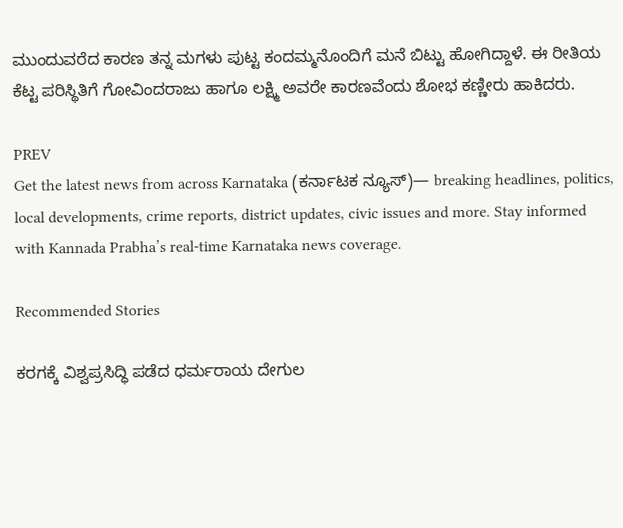ಮುಂದುವರೆದ ಕಾರಣ ತನ್ನ ಮಗಳು ಪುಟ್ಟ ಕಂದಮ್ಮನೊಂದಿಗೆ ಮನೆ ಬಿಟ್ಟು ಹೋಗಿದ್ದಾಳೆ. ಈ ರೀತಿಯ ಕೆಟ್ಟ ಪರಿಸ್ಥಿತಿಗೆ ಗೋವಿಂದರಾಜು ಹಾಗೂ ಲಕ್ಷ್ಮಿ ಅವರೇ ಕಾರಣವೆಂದು ಶೋಭ ಕಣ್ಣೀರು ಹಾಕಿದರು.

PREV
Get the latest news from across Karnataka (ಕರ್ನಾಟಕ ನ್ಯೂಸ್)— breaking headlines, politics, local developments, crime reports, district updates, civic issues and more. Stay informed with Kannada Prabha’s real‑time Karnataka news coverage.

Recommended Stories

ಕರಗಕ್ಕೆ ವಿಶ್ವಪ್ರಸಿದ್ಧಿ ಪಡೆದ ಧರ್ಮರಾಯ ದೇಗುಲ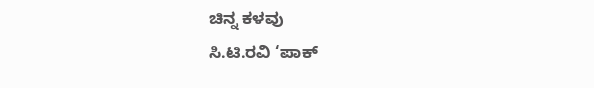ಚಿನ್ನ ಕಳವು
ಸಿ.ಟಿ.ರವಿ ‘ಪಾಕ್‌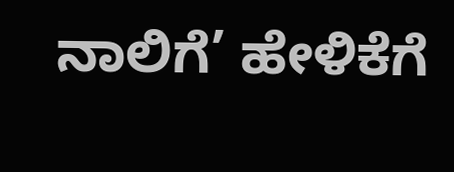ನಾಲಿಗೆ’ ಹೇಳಿಕೆಗೆ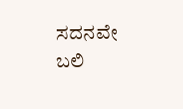ಸದನವೇ ಬಲಿ